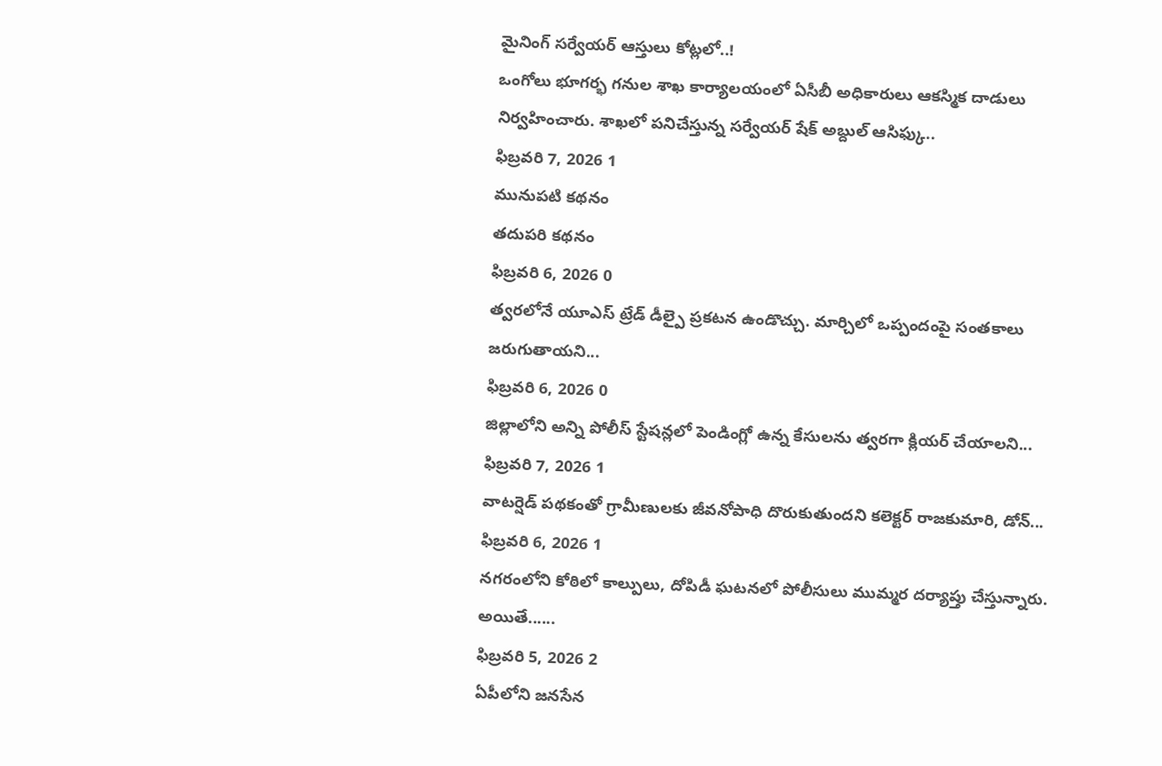మైనింగ్ సర్వేయర్ ఆస్తులు కోట్లలో..!
ఒంగోలు భూగర్భ గనుల శాఖ కార్యాలయంలో ఏసీబీ అధికారులు ఆకస్మిక దాడులు నిర్వహించారు. శాఖలో పనిచేస్తున్న సర్వేయర్ షేక్ అబ్దుల్ ఆసిఫ్కు..
ఫిబ్రవరి 7, 2026 1
మునుపటి కథనం
తదుపరి కథనం
ఫిబ్రవరి 6, 2026 0
త్వరలోనే యూఎస్ ట్రేడ్ డీల్పై ప్రకటన ఉండొచ్చు. మార్చిలో ఒప్పందంపై సంతకాలు జరుగుతాయని...
ఫిబ్రవరి 6, 2026 0
జిల్లాలోని అన్ని పోలీస్ స్టేషన్లలో పెండింగ్లో ఉన్న కేసులను త్వరగా క్లియర్ చేయాలని...
ఫిబ్రవరి 7, 2026 1
వాటర్షెడ్ పథకంతో గ్రామీణులకు జీవనోపాధి దొరుకుతుందని కలెక్టర్ రాజకుమారి, డోన్...
ఫిబ్రవరి 6, 2026 1
నగరంలోని కోఠిలో కాల్పులు, దోపిడీ ఘటనలో పోలీసులు ముమ్మర దర్యాప్తు చేస్తున్నారు. అయితే......
ఫిబ్రవరి 5, 2026 2
ఏపీలోని జనసేన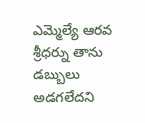ఎమ్మెల్యే ఆరవ శ్రీధర్ను తాను డబ్బులు అడగలేదని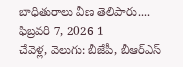బాధితురాలు వీణ తెలిపారు....
ఫిబ్రవరి 7, 2026 1
చేవెళ్ల, వెలుగు: బీజేపీ, బీఆర్ఎస్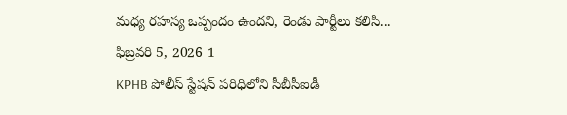మధ్య రహస్య ఒప్పందం ఉందని, రెండు పార్టీలు కలిసి...
ఫిబ్రవరి 5, 2026 1
KPHB పోలీస్ స్టేషన్ పరిధిలోని సీబీసీఐడీ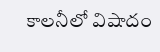కాలనీలో విషాదం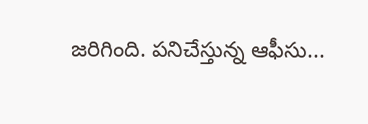జరిగింది. పనిచేస్తున్న ఆఫీసు...